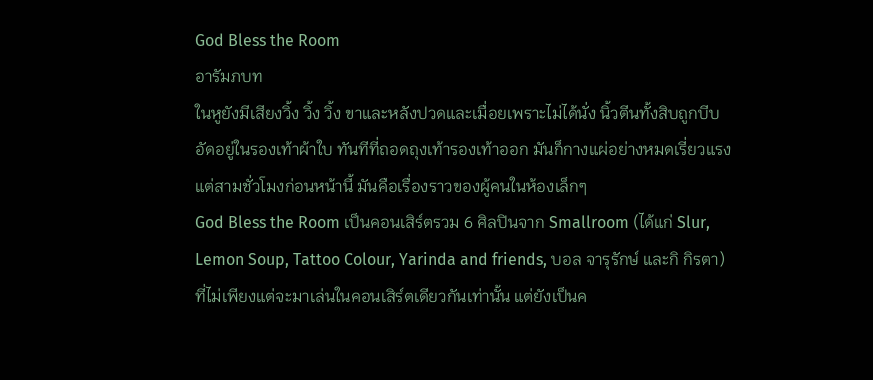God Bless the Room
อารัมภบท
ในหูยังมีเสียงวิ้ง วิ้ง วิ้ง ขาและหลังปวดและเมื่อยเพราะไม่ได้นั่ง นิ้วตีนทั้งสิบถูกบีบอัดอยู่ในรองเท้าผ้าใบ ทันทีที่ถอดถุงเท้ารองเท้าออก มันก็กางแผ่อย่างหมดเรี่ยวแรง
แต่สามชั่วโมงก่อนหน้านี้ มันคือเรื่องราวของผู้คนในห้องเล็กๆ
God Bless the Room เป็นคอนเสิร์ตรวม 6 ศิลปินจาก Smallroom (ได้แก่ Slur, Lemon Soup, Tattoo Colour, Yarinda and friends, บอล จารุรักษ์ และกิ กิรตา) ที่ไม่เพียงแต่จะมาเล่นในคอนเสิร์ตเดียวกันเท่านั้น แต่ยังเป็นค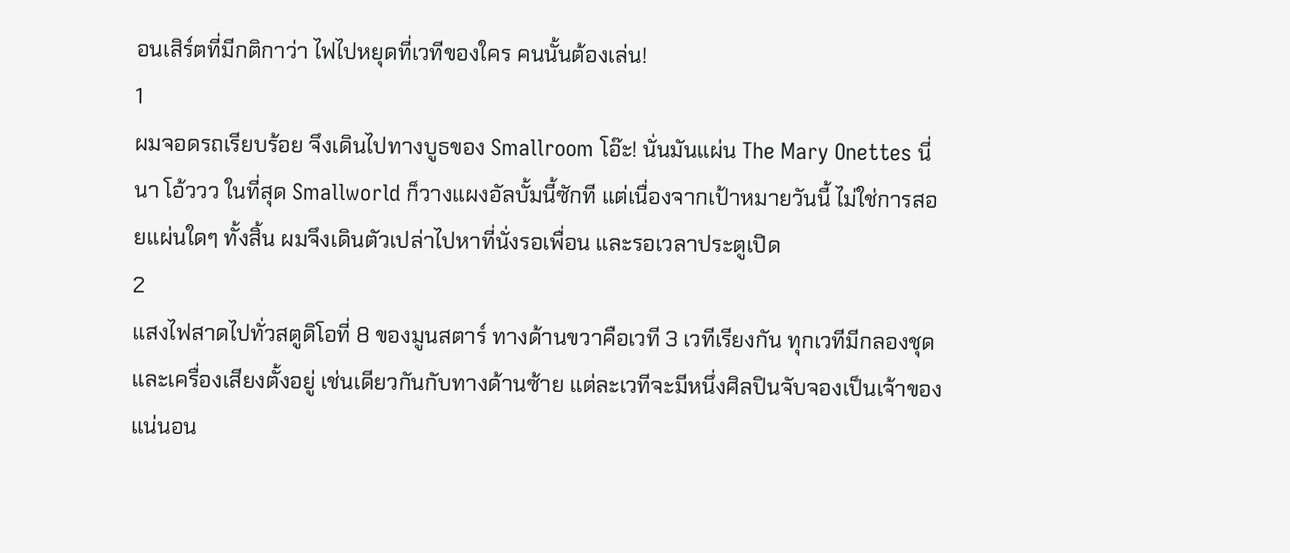อนเสิร์ตที่มีกติกาว่า ไฟไปหยุดที่เวทีของใคร คนนั้นต้องเล่น!
1
ผมจอดรถเรียบร้อย จึงเดินไปทางบูธของ Smallroom โอ๊ะ! นั่นมันแผ่น The Mary Onettes นี่นา โอ้ววว ในที่สุด Smallworld ก็วางแผงอัลบั้มนี้ซักที แต่เนื่องจากเป้าหมายวันนี้ ไม่ใช่การสอยแผ่นใดๆ ทั้งสิ้น ผมจึงเดินตัวเปล่าไปหาที่นั่งรอเพื่อน และรอเวลาประตูเปิด
2
แสงไฟสาดไปทั่วสตูดิโอที่ 8 ของมูนสตาร์ ทางด้านขวาคือเวที 3 เวทีเรียงกัน ทุกเวทีมีกลองชุดและเครื่องเสียงตั้งอยู่ เช่นเดียวกันกับทางด้านซ้าย แต่ละเวทีจะมีหนึ่งศิลปินจับจองเป็นเจ้าของ
แน่นอน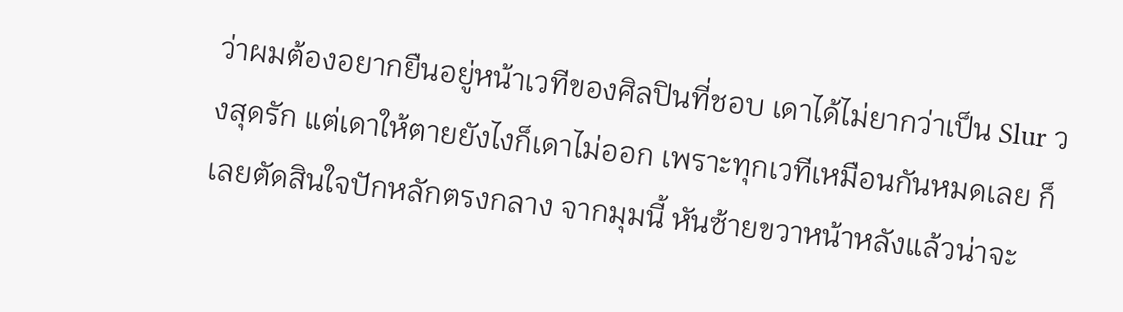ว่าผมต้องอยากยืนอยู่หน้าเวทีของศิลปินที่ชอบ เดาได้ไม่ยากว่าเป็น Slur วงสุดรัก แต่เดาให้ตายยังไงก็เดาไม่ออก เพราะทุกเวทีเหมือนกันหมดเลย ก็เลยตัดสินใจปักหลักตรงกลาง จากมุมนี้ หันซ้ายขวาหน้าหลังแล้วน่าจะ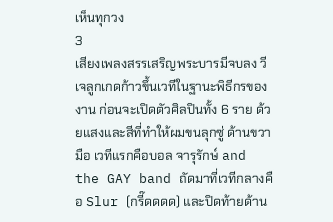เห็นทุกวง
3
เสียงเพลงสรรเสริญพระบารมีจบลง วีเจลูกเกดก้าวขึ้นเวทีในฐานะพิธีกรของงาน ก่อนจะเปิดตัวศิลปินทั้ง 6 ราย ด้วยแสงและสีที่ทำให้ผมขนลุกซู่ ด้านขวามือ เวทีแรกคือบอล จารุรักษ์ and the GAY band ถัดมาที่เวทีกลางคือ Slur (กรี๊ดดดด) และปิดท้ายด้าน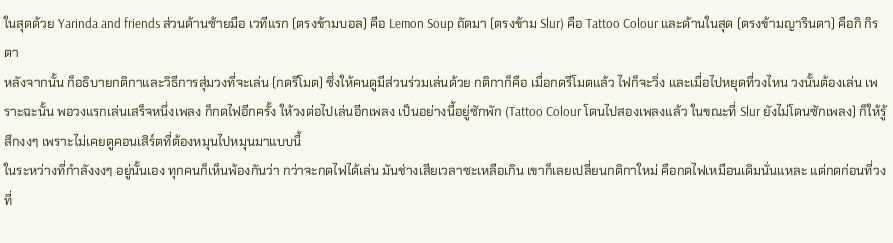ในสุดด้วย Yarinda and friends ส่วนด้านซ้ายมือ เวทีแรก (ตรงข้ามบอล) คือ Lemon Soup ถัดมา (ตรงข้าม Slur) คือ Tattoo Colour และด้านในสุด (ตรงข้ามญารินดา) คือกิ กิรตา
หลังจากนั้น ก็อธิบายกติกาและวิธีการสุ่มวงที่จะเล่น (กดรีโมต) ซึ่งให้คนดูมีส่วนร่วมเล่นด้วย กติกาก็คือ เมื่อกดรีโมตแล้ว ไฟก็จะวิ่ง และเมื่อไปหยุดที่วงไหน วงนั้นต้องเล่น เพราะฉะนั้น พอวงแรกเล่นเสร็จหนึ่งเพลง ก็กดไฟอีกครั้ง ให้วงต่อไปเล่นอีกเพลง เป็นอย่างนี้อยู่ซักพัก (Tattoo Colour โดนไปสองเพลงแล้ว ในขณะที่ Slur ยังไม่โดนซักเพลง) ก็ให้รู้สึกงงๆ เพราะไม่เคยดูคอนเสิร์ตที่ต้องหมุนไปหมุนมาแบบนี้
ในระหว่างที่กำลังงงๆ อยู่นั้นเอง ทุกคนก็เห็นพ้องกันว่า กว่าจะกดไฟได้เล่น มันช่างเสียเวลาซะเหลือเกิน เขาก็เลยเปลี่ยนกติกาใหม่ คือกดไฟเหมือนเดิมนั่นแหละ แต่กดก่อนที่วงที่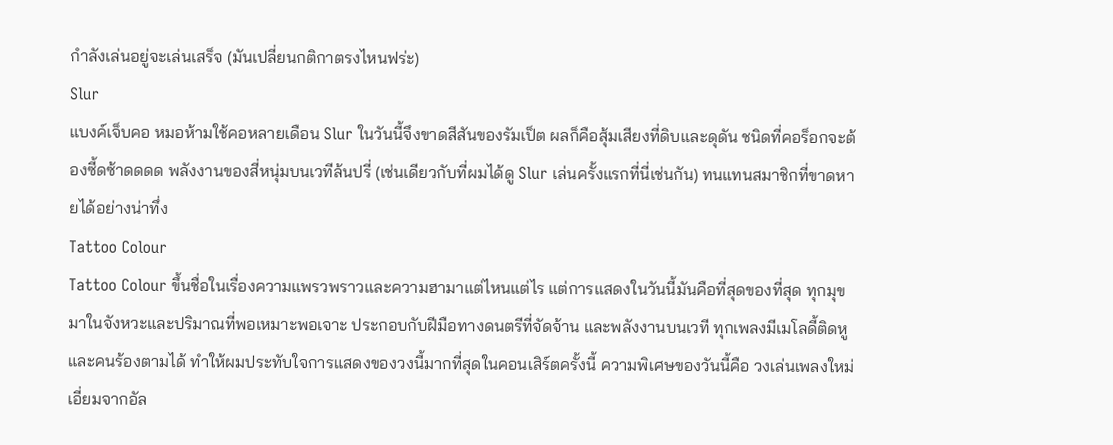กำลังเล่นอยู่จะเล่นเสร็จ (มันเปลี่ยนกติกาตรงไหนฟร่ะ)
Slur
แบงค์เจ็บคอ หมอห้ามใช้คอหลายเดือน Slur ในวันนี้จึงขาดสีสันของรัมเป็ต ผลก็คือสุ้มเสียงที่ดิบและดุดัน ชนิดที่คอร็อกจะต้องซี้ดซ้าดดดด พลังงานของสี่หนุ่มบนเวทีล้นปรี่ (เช่นเดียวกับที่ผมได้ดู Slur เล่นครั้งแรกที่นี่เช่นกัน) ทนแทนสมาชิกที่ขาดหายได้อย่างน่าทึ่ง
Tattoo Colour
Tattoo Colour ขึ้นชื่อในเรื่องความแพรวพราวและความฮามาแต่ไหนแต่ไร แต่การแสดงในวันนี้มันคือที่สุดของที่สุด ทุกมุขมาในจังหวะและปริมาณที่พอเหมาะพอเจาะ ประกอบกับฝีมือทางดนตรีที่จัดจ้าน และพลังงานบนเวที ทุกเพลงมีเมโลดี้ติดหู และคนร้องตามได้ ทำให้ผมประทับใจการแสดงของวงนี้มากที่สุดในคอนเสิร์ตครั้งนี้ ความพิเศษของวันนี้คือ วงเล่นเพลงใหม่เอี่ยมจากอัล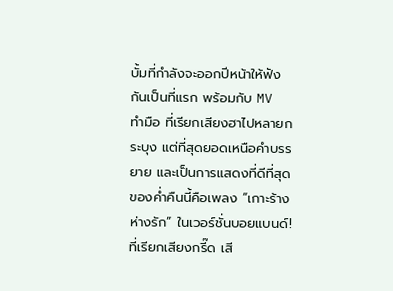บั้มที่กำลังจะออกปีหน้าให้ฟังกันเป็นที่แรก พร้อมกับ MV ทำมือ ที่เรียกเสียงฮาไปหลายกระบุง แต่ที่สุดยอดเหนือคำบรรยาย และเป็นการแสดงที่ดีที่สุดของค่ำคืนนี้คือเพลง “เกาะร้างห่างรัก” ในเวอร์ชั่นบอยแบนด์! ที่เรียกเสียงกรี๊ด เสี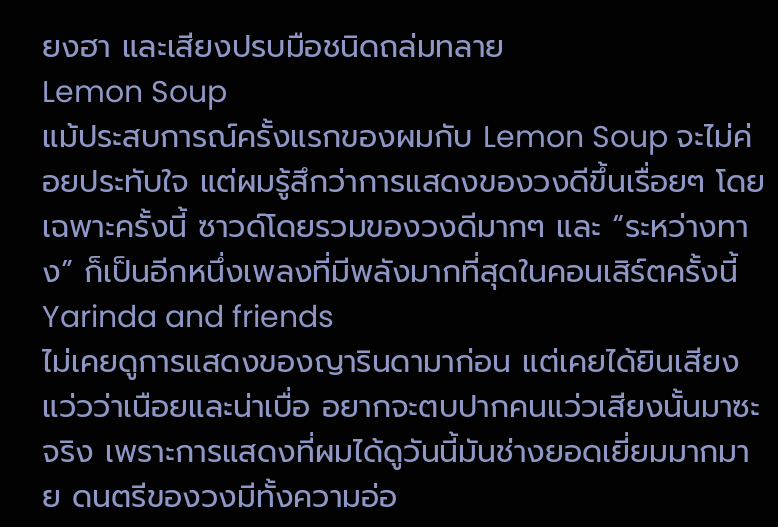ยงฮา และเสียงปรบมือชนิดถล่มทลาย
Lemon Soup
แม้ประสบการณ์ครั้งแรกของผมกับ Lemon Soup จะไม่ค่อยประทับใจ แต่ผมรู้สึกว่าการแสดงของวงดีขึ้นเรื่อยๆ โดยเฉพาะครั้งนี้ ซาวด์โดยรวมของวงดีมากๆ และ “ระหว่างทาง” ก็เป็นอีกหนึ่งเพลงที่มีพลังมากที่สุดในคอนเสิร์ตครั้งนี้
Yarinda and friends
ไม่เคยดูการแสดงของญารินดามาก่อน แต่เคยได้ยินเสียงแว่วว่าเนือยและน่าเบื่อ อยากจะตบปากคนแว่วเสียงนั้นมาซะจริง เพราะการแสดงที่ผมได้ดูวันนี้มันช่างยอดเยี่ยมมากมาย ดนตรีของวงมีทั้งความอ่อ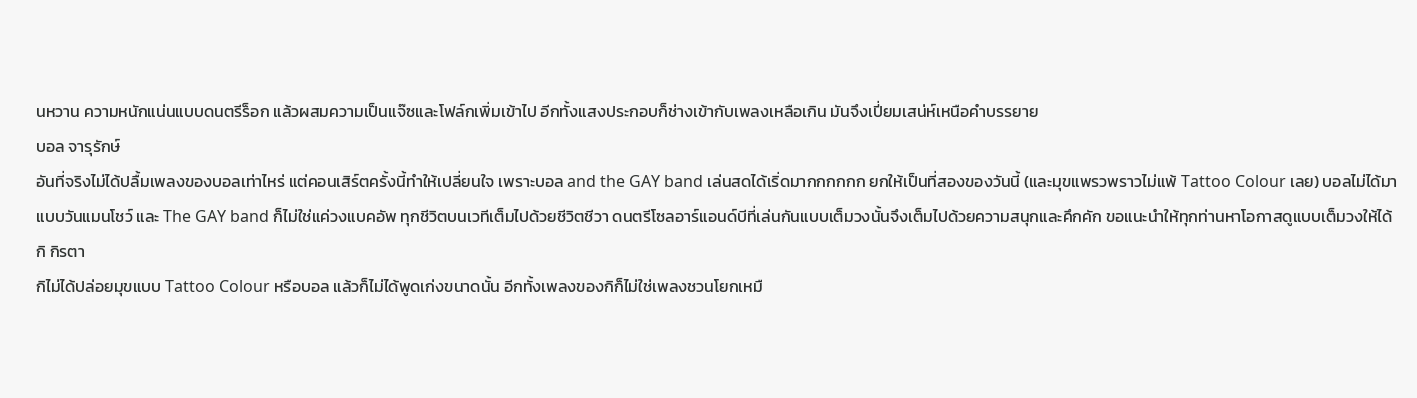นหวาน ความหนักแน่นแบบดนตรีร็อก แล้วผสมความเป็นแจ๊ซและโฟล์กเพิ่มเข้าไป อีกทั้งแสงประกอบก็ช่างเข้ากับเพลงเหลือเกิน มันจึงเปี่ยมเสน่ห์เหนือคำบรรยาย
บอล จารุรักษ์
อันที่จริงไม่ได้ปลื้มเพลงของบอลเท่าไหร่ แต่คอนเสิร์ตครั้งนี้ทำให้เปลี่ยนใจ เพราะบอล and the GAY band เล่นสดได้เริ่ดมากกกกกก ยกให้เป็นที่สองของวันนี้ (และมุขแพรวพราวไม่แพ้ Tattoo Colour เลย) บอลไม่ได้มาแบบวันแมนโชว์ และ The GAY band ก็ไม่ใช่แค่วงแบคอัพ ทุกชีวิตบนเวทีเต็มไปด้วยชีวิตชีวา ดนตรีโซลอาร์แอนด์บีที่เล่นกันแบบเต็มวงนั้นจึงเต็มไปด้วยความสนุกและคึกคัก ขอแนะนำให้ทุกท่านหาโอกาสดูแบบเต็มวงให้ได้
กิ กิรตา
กิไม่ได้ปล่อยมุขแบบ Tattoo Colour หรือบอล แล้วก็ไม่ได้พูดเก่งขนาดนั้น อีกทั้งเพลงของกิก็ไม่ใช่เพลงชวนโยกเหมื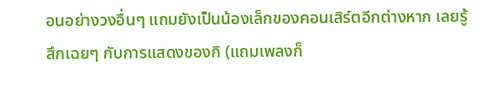อนอย่างวงอื่นๆ แถมยังเป็นน้องเล็กของคอนเสิร์ตอีกต่างหาก เลยรู้สึกเฉยๆ กับการแสดงของกิ (แถมเพลงก็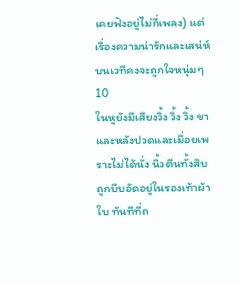เคยฟังอยู่ไม่กี่เพลง) แต่เรื่องความน่ารักและเสน่ห์บนเวทีคงจะถูกใจหนุ่มๆ
10
ในหูยังมีเสียงวิ้ง วิ้ง วิ้ง ขาและหลังปวดและเมื่อยเพราะไม่ได้นั่ง นิ้วตีนทั้งสิบถูกบีบอัดอยู่ในรองเท้าผ้าใบ ทันทีที่ถ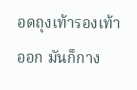อดถุงเท้ารองเท้าออก มันก็กาง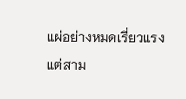แผ่อย่างหมดเรี่ยวแรง
แต่สาม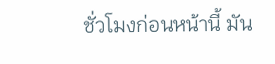ชั่วโมงก่อนหน้านี้ มัน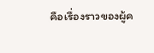คือเรื่องราวของผู้ค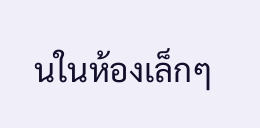นในห้องเล็กๆ